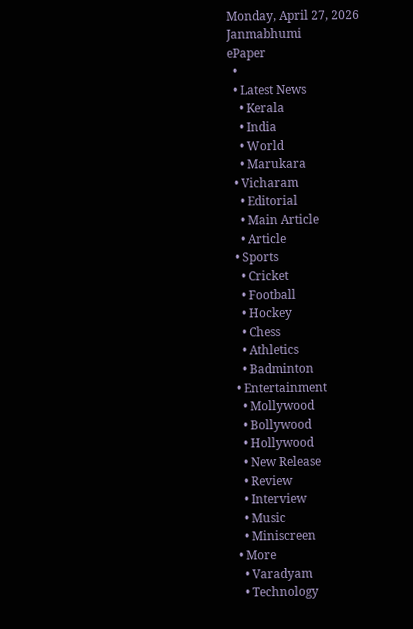Monday, April 27, 2026
Janmabhumi
ePaper
  •
  • Latest News
    • Kerala
    • India
    • World
    • Marukara
  • Vicharam
    • Editorial
    • Main Article
    • Article
  • Sports
    • Cricket
    • Football
    • Hockey
    • Chess
    • Athletics
    • Badminton
  • Entertainment
    • Mollywood
    • Bollywood
    • Hollywood
    • New Release
    • Review
    • Interview
    • Music
    • Miniscreen
  • More
    • Varadyam
    • Technology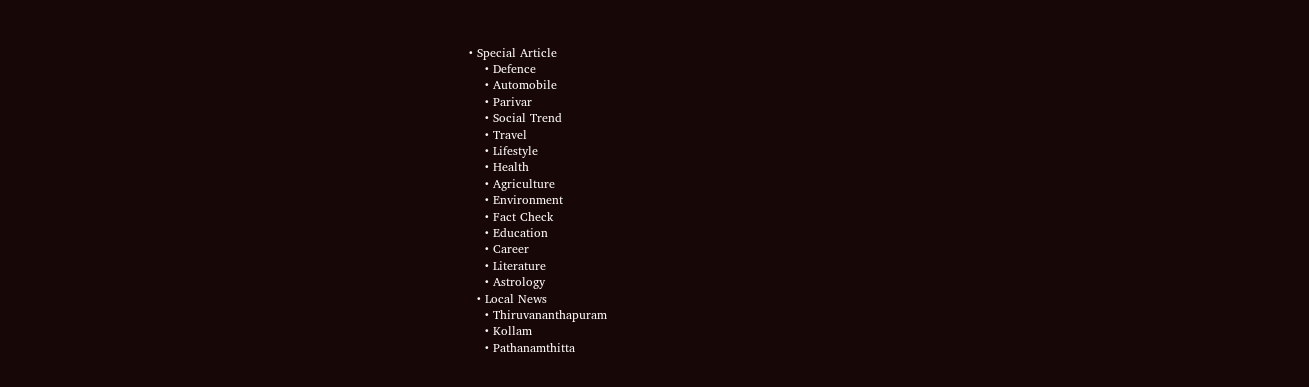• Special Article
    • Defence
    • Automobile
    • Parivar
    • Social Trend
    • Travel
    • Lifestyle
    • Health
    • Agriculture
    • Environment
    • Fact Check
    • Education
    • Career
    • Literature
    • Astrology
  • Local News
    • Thiruvananthapuram
    • Kollam
    • Pathanamthitta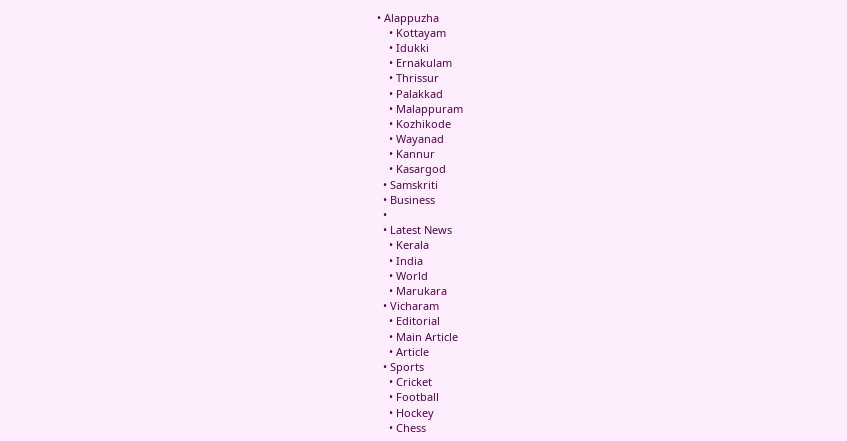• Alappuzha
    • Kottayam
    • Idukki
    • Ernakulam
    • Thrissur
    • Palakkad
    • Malappuram
    • Kozhikode
    • Wayanad
    • Kannur
    • Kasargod
  • Samskriti
  • Business
  •
  • Latest News
    • Kerala
    • India
    • World
    • Marukara
  • Vicharam
    • Editorial
    • Main Article
    • Article
  • Sports
    • Cricket
    • Football
    • Hockey
    • Chess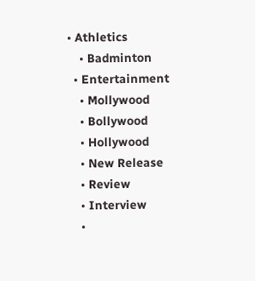• Athletics
    • Badminton
  • Entertainment
    • Mollywood
    • Bollywood
    • Hollywood
    • New Release
    • Review
    • Interview
    •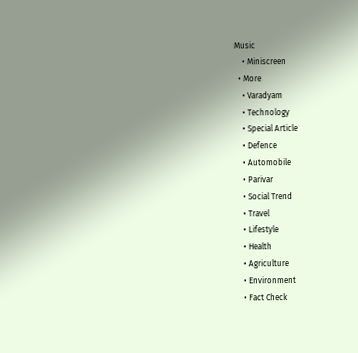Music
    • Miniscreen
  • More
    • Varadyam
    • Technology
    • Special Article
    • Defence
    • Automobile
    • Parivar
    • Social Trend
    • Travel
    • Lifestyle
    • Health
    • Agriculture
    • Environment
    • Fact Check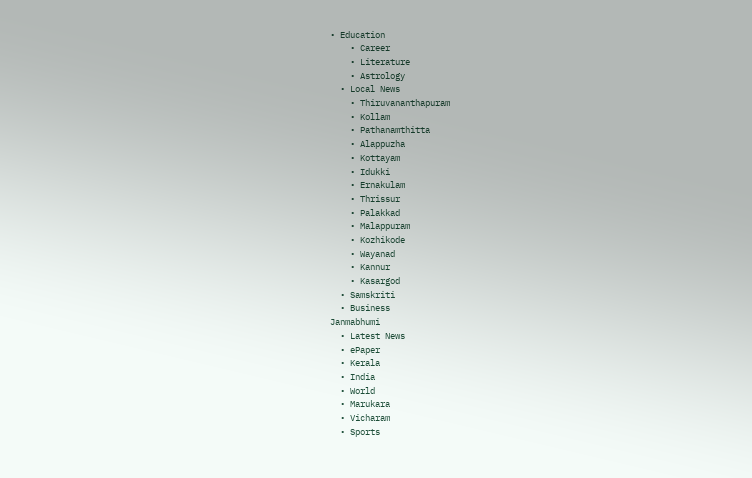• Education
    • Career
    • Literature
    • Astrology
  • Local News
    • Thiruvananthapuram
    • Kollam
    • Pathanamthitta
    • Alappuzha
    • Kottayam
    • Idukki
    • Ernakulam
    • Thrissur
    • Palakkad
    • Malappuram
    • Kozhikode
    • Wayanad
    • Kannur
    • Kasargod
  • Samskriti
  • Business
Janmabhumi
  • Latest News
  • ePaper
  • Kerala
  • India
  • World
  • Marukara
  • Vicharam
  • Sports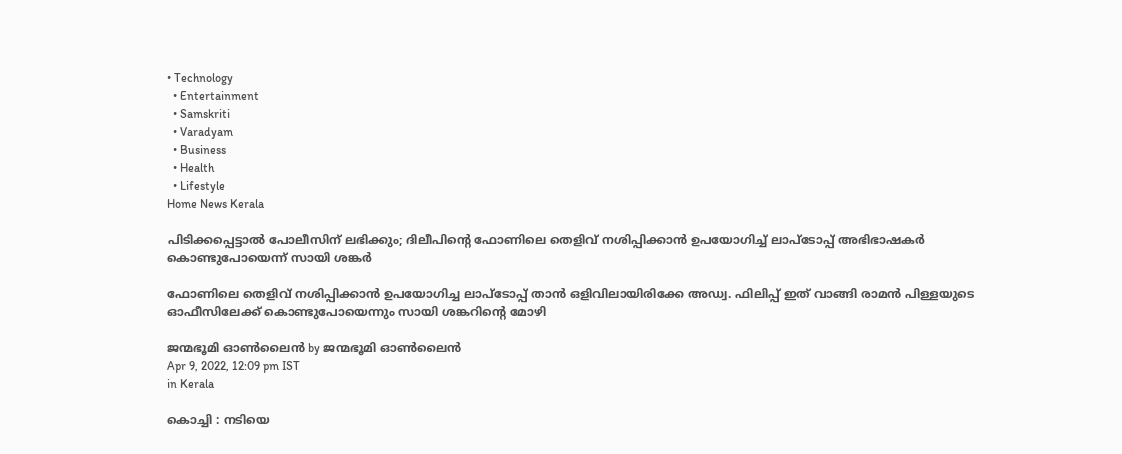• Technology
  • Entertainment
  • Samskriti
  • Varadyam
  • Business
  • Health
  • Lifestyle
Home News Kerala

പിടിക്കപ്പെട്ടാല്‍ പോലീസിന് ലഭിക്കും; ദിലീപിന്റെ ഫോണിലെ തെളിവ് നശിപ്പിക്കാന്‍ ഉപയോഗിച്ച് ലാപ്‌ടോപ്പ് അഭിഭാഷകര്‍ കൊണ്ടുപോയെന്ന് സായി ശങ്കര്‍

ഫോണിലെ തെളിവ് നശിപ്പിക്കാന്‍ ഉപയോഗിച്ച ലാപ്‌ടോപ്പ് താന്‍ ഒളിവിലായിരിക്കേ അഡ്വ. ഫിലിപ്പ് ഇത് വാങ്ങി രാമന്‍ പിള്ളയുടെ ഓഫീസിലേക്ക് കൊണ്ടുപോയെന്നും സായി ശങ്കറിന്റെ മോഴി

ജന്മഭൂമി ഓണ്‍ലൈന്‍ by ജന്മഭൂമി ഓണ്‍ലൈന്‍
Apr 9, 2022, 12:09 pm IST
in Kerala

കൊച്ചി : നടിയെ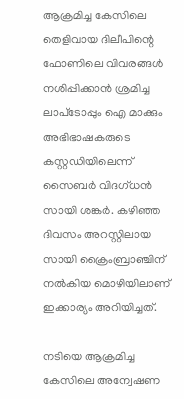ആക്രമിച്ച കേസിലെ തെളിവായ ദിലീപിന്റെ ഫോണിലെ വിവരങ്ങള്‍ നശിപ്പിക്കാന്‍ ശ്രമിച്ച ലാപ്‌ടോപ്പും ഐ മാക്കും അഭിഭാഷകരുടെ കസ്റ്റഡിയിലെന്ന് സൈബര്‍ വിദഗ്ധന്‍ സായി ശങ്കര്‍. കഴിഞ്ഞ ദിവസം അറസ്റ്റിലായ സായി ക്രൈംബ്രാഞ്ചിന് നല്‍കിയ മൊഴിയിലാണ് ഇക്കാര്യം അറിയിച്ചത്.

നടിയെ ആക്രമിച്ച കേസിലെ അന്വേഷണ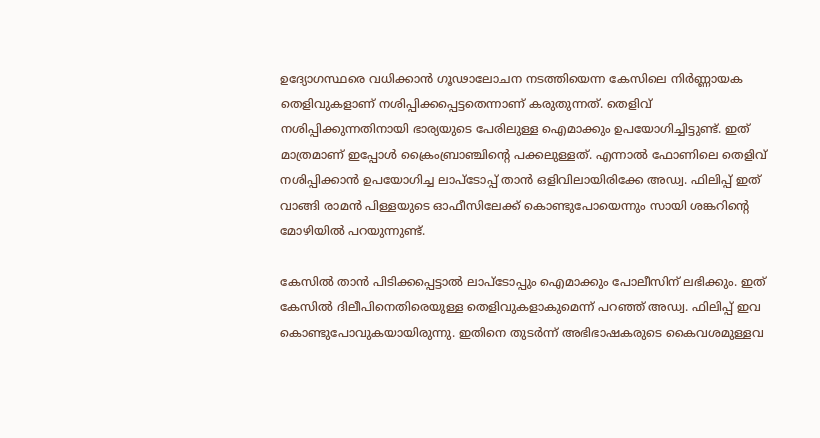ഉദ്യോഗസ്ഥരെ വധിക്കാന്‍ ഗൂഢാലോചന നടത്തിയെന്ന കേസിലെ നിര്‍ണ്ണായക തെളിവുകളാണ് നശിപ്പിക്കപ്പെട്ടതെന്നാണ് കരുതുന്നത്. തെളിവ് നശിപ്പിക്കുന്നതിനായി ഭാര്യയുടെ പേരിലുള്ള ഐമാക്കും ഉപയോഗിച്ചിട്ടുണ്ട്. ഇത് മാത്രമാണ് ഇപ്പോള്‍ ക്രൈംബ്രാഞ്ചിന്റെ പക്കലുള്ളത്. എന്നാല്‍ ഫോണിലെ തെളിവ് നശിപ്പിക്കാന്‍ ഉപയോഗിച്ച ലാപ്‌ടോപ്പ് താന്‍ ഒളിവിലായിരിക്കേ അഡ്വ. ഫിലിപ്പ് ഇത് വാങ്ങി രാമന്‍ പിള്ളയുടെ ഓഫീസിലേക്ക് കൊണ്ടുപോയെന്നും സായി ശങ്കറിന്റെ മോഴിയില്‍ പറയുന്നുണ്ട്.

കേസില്‍ താന്‍ പിടിക്കപ്പെട്ടാല്‍ ലാപ്‌ടോപ്പും ഐമാക്കും പോലീസിന് ലഭിക്കും. ഇത് കേസില്‍ ദിലീപിനെതിരെയുള്ള തെളിവുകളാകുമെന്ന് പറഞ്ഞ് അഡ്വ. ഫിലിപ്പ് ഇവ കൊണ്ടുപോവുകയായിരുന്നു. ഇതിനെ തുടര്‍ന്ന് അഭിഭാഷകരുടെ കൈവശമുള്ളവ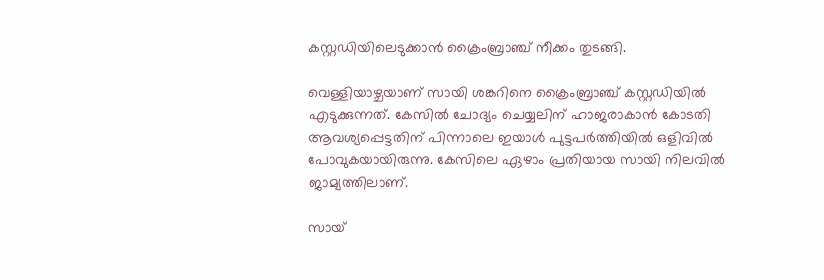കസ്റ്റഡിയിലെടുക്കാന്‍ ക്രൈംബ്രാഞ്ച് നീക്കം തുടങ്ങി.

വെള്ളിയാഴ്ചയാണ് സായി ശങ്കറിനെ ക്രൈംബ്രാഞ്ച് കസ്റ്റഡിയില്‍ എടുക്കുന്നത്. കേസില്‍ ചോദ്യം ചെയ്യലിന് ഹാജരാകാന്‍ കോടതി ആവശ്യപ്പെട്ടതിന് പിന്നാലെ ഇയാള്‍ പുട്ടപര്‍ത്തിയില്‍ ഒളിവില്‍ പോവുകയായിരുന്നു. കേസിലെ ഏഴാം പ്രതിയായ സായി നിലവില്‍ ജാമ്യത്തിലാണ്.

സായ്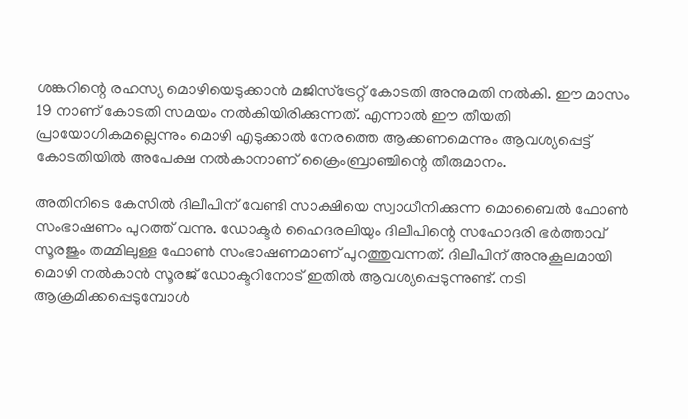ശങ്കറിന്റെ രഹസ്യ മൊഴിയെടുക്കാന്‍ മജിസ്‌ട്രേറ്റ് കോടതി അനുമതി നല്‍കി. ഈ മാസം 19 നാണ് കോടതി സമയം നല്‍കിയിരിക്കുന്നത്. എന്നാല്‍ ഈ തീയതി പ്രായോഗികമല്ലെന്നും മൊഴി എടുക്കാല്‍ നേരത്തെ ആക്കണമെന്നും ആവശ്യപ്പെട്ട് കോടതിയില്‍ അപേക്ഷ നല്‍കാനാണ് ക്രൈംബ്രാഞ്ചിന്റെ തീരുമാനം.

അതിനിടെ കേസില്‍ ദിലീപിന് വേണ്ടി സാക്ഷിയെ സ്വാധീനിക്കുന്ന മൊബൈല്‍ ഫോണ്‍ സംഭാഷണം പുറത്ത് വന്നു. ഡോക്ടര്‍ ഹൈദരലിയും ദിലീപിന്റെ സഹോദരി ഭര്‍ത്താവ് സൂരജും തമ്മിലുള്ള ഫോണ്‍ സംഭാഷണമാണ് പുറത്തുവന്നത്. ദിലീപിന് അനുകൂലമായി മൊഴി നല്‍കാന്‍ സൂരജ് ഡോക്ടറിനോട് ഇതില്‍ ആവശ്യപ്പെടുന്നുണ്ട്. നടി ആക്രമിക്കപ്പെടുമ്പോള്‍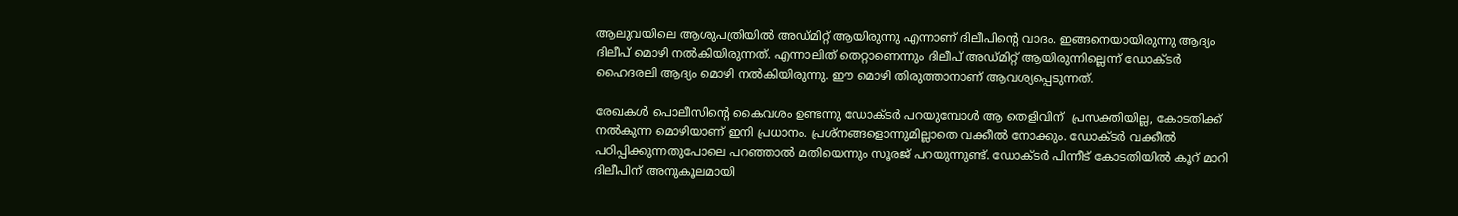ആലുവയിലെ ആശുപത്രിയില്‍ അഡ്മിറ്റ് ആയിരുന്നു എന്നാണ് ദിലീപിന്റെ വാദം. ഇങ്ങനെയായിരുന്നു ആദ്യം ദിലീപ് മൊഴി നല്‍കിയിരുന്നത്. എന്നാലിത് തെറ്റാണെന്നും ദിലീപ് അഡ്മിറ്റ് ആയിരുന്നില്ലെന്ന് ഡോക്ടര്‍ ഹൈദരലി ആദ്യം മൊഴി നല്‍കിയിരുന്നു. ഈ മൊഴി തിരുത്താനാണ് ആവശ്യപ്പെടുന്നത്.

രേഖകള്‍ പൊലീസിന്റെ കൈവശം ഉണ്ടന്നു ഡോക്ടര്‍ പറയുമ്പോള്‍ ആ തെളിവിന്  പ്രസക്തിയില്ല, കോടതിക്ക്  നല്‍കുന്ന മൊഴിയാണ് ഇനി പ്രധാനം. പ്രശ്‌നങ്ങളൊന്നുമില്ലാതെ വക്കീല്‍ നോക്കും. ഡോക്ടര്‍ വക്കീല്‍ പഠിപ്പിക്കുന്നതുപോലെ പറഞ്ഞാല്‍ മതിയെന്നും സൂരജ് പറയുന്നുണ്ട്. ഡോക്ടര്‍ പിന്നീട് കോടതിയില്‍ കൂറ് മാറി ദിലീപിന് അനുകൂലമായി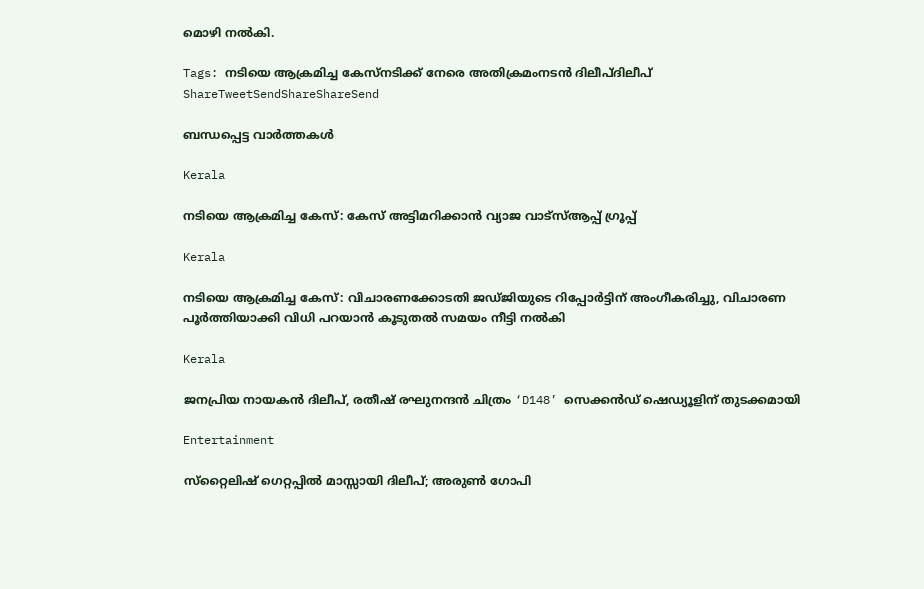മൊഴി നല്‍കി.

Tags: നടിയെ ആക്രമിച്ച കേസ്നടിക്ക് നേരെ അതിക്രമംനടന്‍ ദിലീപ്ദിലീപ്
ShareTweetSendShareShareSend

ബന്ധപ്പെട്ട വാര്‍ത്തകള്‍

Kerala

നടിയെ ആക്രമിച്ച കേസ്: കേസ് അട്ടിമറിക്കാൻ വ്യാജ വാട്സ്ആപ്പ് ഗ്രൂപ്പ്

Kerala

നടിയെ ആക്രമിച്ച കേസ്: വിചാരണക്കോടതി ജഡ്ജിയുടെ റിപ്പോര്‍ട്ടിന് അംഗീകരിച്ചു, വിചാരണ പൂര്‍ത്തിയാക്കി വിധി പറയാന്‍ കൂടുതല്‍ സമയം നീട്ടി നല്‍കി

Kerala

ജനപ്രിയ നായകന്‍ ദിലീപ്, രതീഷ് രഘുനന്ദന്‍ ചിത്രം ‘D148’ സെക്കന്‍ഡ് ഷെഡ്യൂളിന് തുടക്കമായി

Entertainment

സ്‌റ്റൈലിഷ് ഗെറ്റപ്പില്‍ മാസ്സായി ദിലീപ്; അരുണ്‍ ഗോപി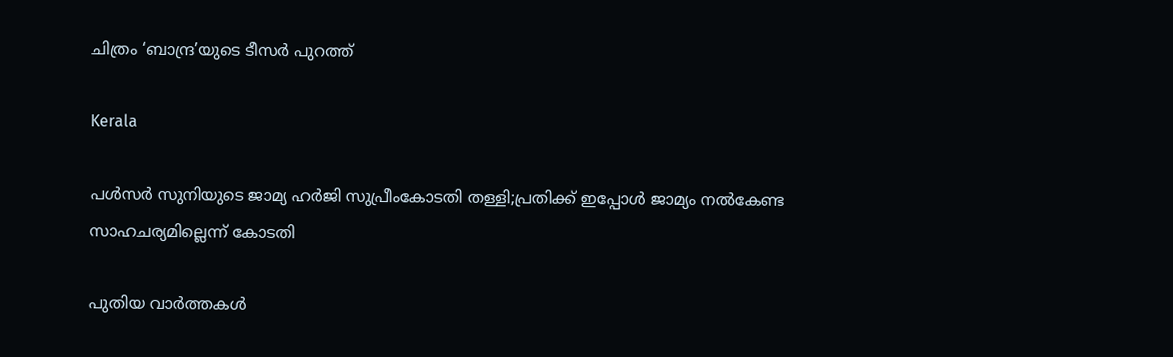ചിത്രം ‘ബാന്ദ്ര’യുടെ ടീസര്‍ പുറത്ത്

Kerala

പള്‍സര്‍ സുനിയുടെ ജാമ്യ ഹര്‍ജി സുപ്രീംകോടതി തള്ളി;പ്രതിക്ക് ഇപ്പോള്‍ ജാമ്യം നല്‍കേണ്ട സാഹചര്യമില്ലെന്ന് കോടതി

പുതിയ വാര്‍ത്തകള്‍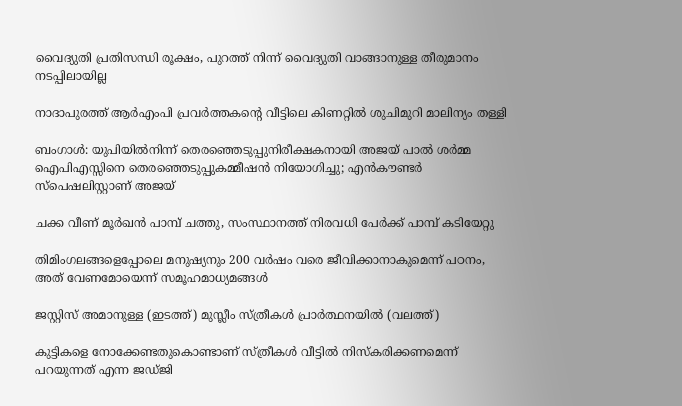വൈദ്യുതി പ്രതിസന്ധി രൂക്ഷം, പുറത്ത് നിന്ന് വൈദ്യുതി വാങ്ങാനുള്ള തീരുമാനം നടപ്പിലായില്ല

നാദാപുരത്ത് ആര്‍എംപി പ്രവര്‍ത്തകന്റെ വീട്ടിലെ കിണറ്റില്‍ ശുചിമുറി മാലിന്യം തള്ളി

ബംഗാൾ: യുപിയിൽനിന്ന് തെരഞ്ഞെടുപ്പുനിരീക്ഷകനായി അജയ് പാൽ ശർമ്മ ഐപിഎസ്സിനെ തെരഞ്ഞെടുപ്പുകമ്മീഷൻ നിയോഗിച്ചു; എൻകൗണ്ടർ സ്‌പെഷലിസ്റ്റാണ് അജയ്

ചക്ക വീണ് മൂര്‍ഖന്‍ പാമ്പ് ചത്തു, സംസ്ഥാനത്ത് നിരവധി പേര്‍ക്ക് പാമ്പ് കടിയേറ്റു

തിമിംഗലങ്ങളെപ്പോലെ മനുഷ്യനും 200 വര്‍ഷം വരെ ജീവിക്കാനാകുമെന്ന് പഠനം, അത് വേണമോയെന്ന് സമൂഹമാധ്യമങ്ങള്‍

ജസ്റ്റിസ് അമാനുള്ള (ഇടത്ത്) മുസ്ലീം സ്ത്രീകള്‍ പ്രാര്‍ത്ഥനയില്‍ (വലത്ത്)

കുട്ടികളെ നോക്കേണ്ടതുകൊണ്ടാണ് സ്ത്രീകള്‍ വീട്ടില്‍ നിസ്കരിക്കണമെന്ന് പറയുന്നത് എന്ന ജഡ്ജി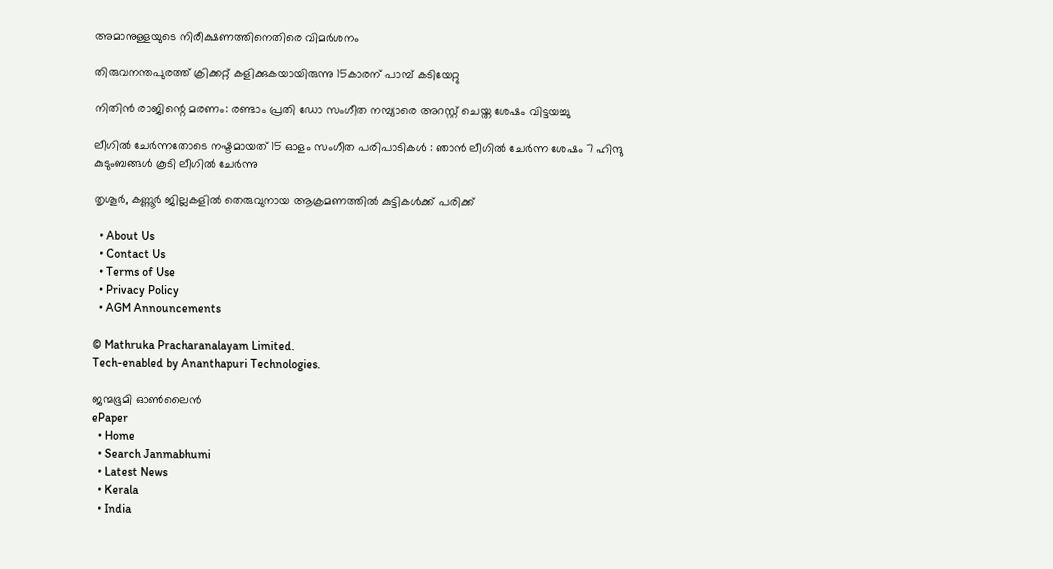അമാനുള്ളയുടെ നിരീക്ഷണത്തിനെതിരെ വിമര്‍ശനം

തിരുവനന്തപുരത്ത് ക്രിക്കറ്റ് കളിക്കുകയായിരുന്നു 15കാരന് പാമ്പ് കടിയേറ്റു

നിതിന്‍ രാജിന്റെ മരണം: രണ്ടാം പ്രതി ഡോ സംഗീത നമ്പ്യാരെ അറസ്റ്റ് ചെയ്ത ശേഷം വിട്ടയച്ചു

ലീഗിൽ ചേർന്നതോടെ നഷ്ടമായത് 15 ഓളം സംഗീത പരിപാടികൾ : ഞാൻ ലീഗിൽ ചേർന്ന ശേഷം 7 ഹിന്ദു കുടുംബങ്ങൾ കൂടി ലീഗിൽ ചേർന്നു

തൃശൂര്‍, കണ്ണൂര്‍ ജില്ലകളില്‍ തെരുവുനായ ആക്രമണത്തില്‍ കുട്ടികള്‍ക്ക് പരിക്ക്

  • About Us
  • Contact Us
  • Terms of Use
  • Privacy Policy
  • AGM Announcements

© Mathruka Pracharanalayam Limited.
Tech-enabled by Ananthapuri Technologies.

ജന്മഭൂമി ഓണ്‍ലൈന്‍
ePaper
  • Home
  • Search Janmabhumi
  • Latest News
  • Kerala
  • India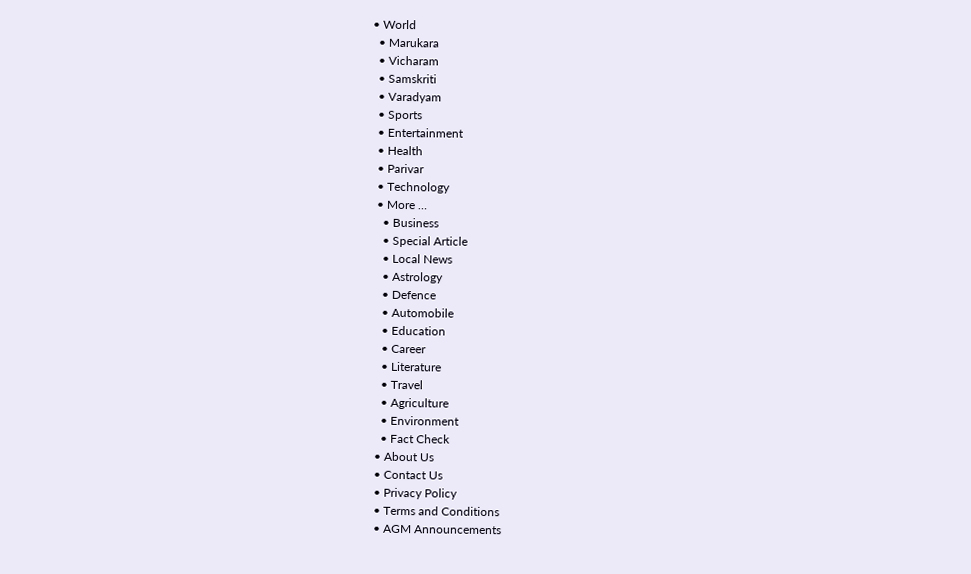• World
  • Marukara
  • Vicharam
  • Samskriti
  • Varadyam
  • Sports
  • Entertainment
  • Health
  • Parivar
  • Technology
  • More …
    • Business
    • Special Article
    • Local News
    • Astrology
    • Defence
    • Automobile
    • Education
    • Career
    • Literature
    • Travel
    • Agriculture
    • Environment
    • Fact Check
  • About Us
  • Contact Us
  • Privacy Policy
  • Terms and Conditions
  • AGM Announcements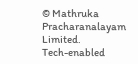© Mathruka Pracharanalayam Limited.
Tech-enabled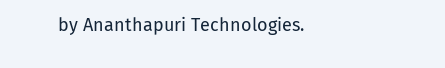by Ananthapuri Technologies.